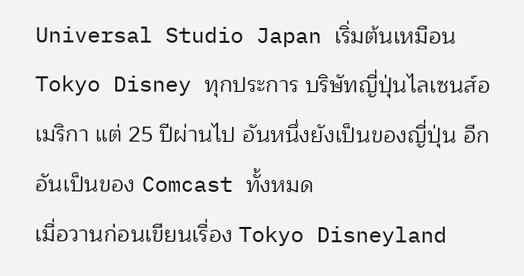Universal Studio Japan เริ่มต้นเหมือน Tokyo Disney ทุกประการ บริษัทญี่ปุ่นไลเซนส์อเมริกา แต่ 25 ปีผ่านไป อันหนึ่งยังเป็นของญี่ปุ่น อีกอันเป็นของ Comcast ทั้งหมด
เมื่อวานก่อนเขียนเรื่อง Tokyo Disneyland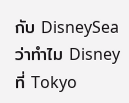กับ DisneySea ว่าทำไม Disney ที่ Tokyo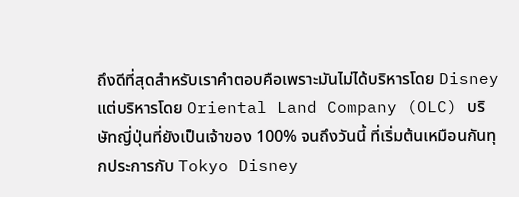ถึงดีที่สุดสำหรับเราคำตอบคือเพราะมันไม่ได้บริหารโดย Disney แต่บริหารโดย Oriental Land Company (OLC) บริษัทญี่ปุ่นที่ยังเป็นเจ้าของ 100% จนถึงวันนี้ ที่เริ่มต้นเหมือนกันทุกประการกับ Tokyo Disney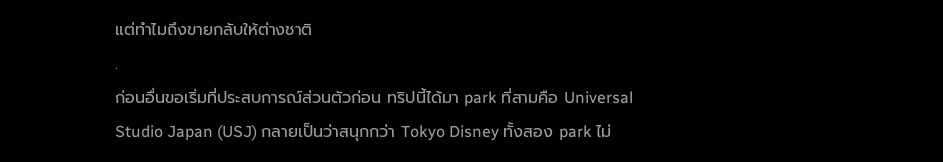แต่ทำไมถึงขายกลับให้ต่างชาติ
.
ก่อนอื่นขอเริ่มที่ประสบการณ์ส่วนตัวก่อน ทริปนี้ได้มา park ที่สามคือ Universal Studio Japan (USJ) กลายเป็นว่าสนุกกว่า Tokyo Disney ทั้งสอง park ไม่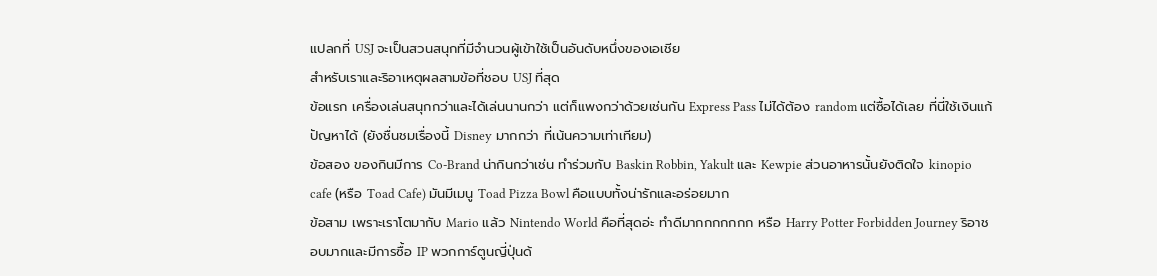แปลกที่ USJ จะเป็นสวนสนุกที่มีจำนวนผู้เข้าใช้เป็นอันดับหนึ่งของเอเชีย
สำหรับเราและริอาเหตุผลสามข้อที่ชอบ USJ ที่สุด
ข้อแรก เครื่องเล่นสนุกกว่าและได้เล่นนานกว่า แต่ก็แพงกว่าด้วยเช่นกัน Express Pass ไม่ได้ต้อง random แต่ซื้อได้เลย ที่นี่ใช้เงินแก้ปัญหาได้ (ยังชื่นชมเรื่องนี้ Disney มากกว่า ที่เน้นความเท่าเทียม)
ข้อสอง ของกินมีการ Co-Brand น่ากินกว่าเช่น ทำร่วมกับ Baskin Robbin, Yakult และ Kewpie ส่วนอาหารนั้นยังติดใจ kinopio cafe (หรือ Toad Cafe) มันมีเมนู Toad Pizza Bowl คือแบบทั้งน่ารักและอร่อยมาก
ข้อสาม เพราะเราโตมากับ Mario แล้ว Nintendo World คือที่สุดอ่ะ ทำดีมากกกกกกก หรือ Harry Potter Forbidden Journey ริอาชอบมากและมีการซื้อ IP พวกการ์ตูนญี่ปุ่นด้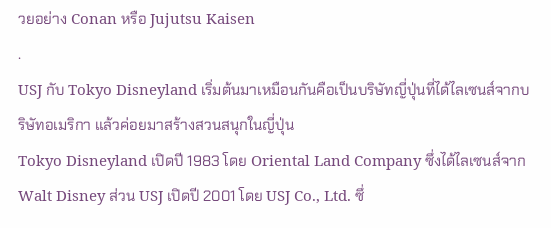วยอย่าง Conan หรือ Jujutsu Kaisen
.
USJ กับ Tokyo Disneyland เริ่มต้นมาเหมือนกันคือเป็นบริษัทญี่ปุ่นที่ได้ไลเซนส์จากบริษัทอเมริกา แล้วค่อยมาสร้างสวนสนุกในญี่ปุ่น
Tokyo Disneyland เปิดปี 1983 โดย Oriental Land Company ซึ่งได้ไลเซนส์จาก Walt Disney ส่วน USJ เปิดปี 2001 โดย USJ Co., Ltd. ซึ่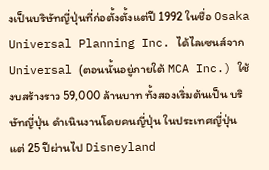งเป็นบริษัทญี่ปุ่นที่ก่อตั้งตั้งแต่ปี 1992 ในชื่อ Osaka Universal Planning Inc. ได้ไลเซนส์จาก Universal (ตอนนั้นอยู่ภายใต้ MCA Inc.) ใช้งบสร้างราว 59,000 ล้านบาท ทั้งสองเริ่มต้นเป็น บริษัทญี่ปุ่น ดำเนินงานโดยคนญี่ปุ่น ในประเทศญี่ปุ่น แต่ 25 ปีผ่านไป Disneyland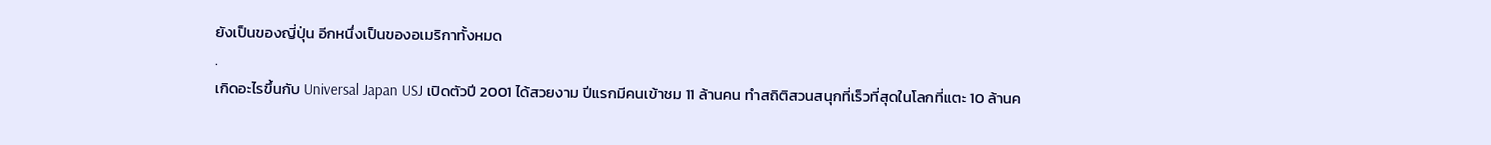ยังเป็นของญี่ปุ่น อีกหนึ่งเป็นของอเมริกาทั้งหมด
.
เกิดอะไรขึ้นกับ Universal Japan USJ เปิดตัวปี 2001 ได้สวยงาม ปีแรกมีคนเข้าชม 11 ล้านคน ทำสถิติสวนสนุกที่เร็วที่สุดในโลกที่แตะ 10 ล้านค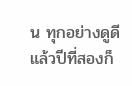น ทุกอย่างดูดี แล้วปีที่สองก็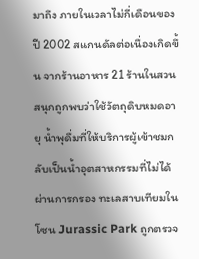มาถึง ภายในเวลาไม่กี่เดือนของปี 2002 สแกนดัลต่อเนื่องเกิดขึ้น จากร้านอาหาร 21 ร้านในสวนสนุกถูกพบว่าใช้วัตถุดิบหมดอายุ น้ำพุดื่มที่ให้บริการผู้เข้าชมกลับเป็นน้ำอุตสาหกรรมที่ไม่ได้ผ่านการกรอง ทะเลสาบเทียมในโซน Jurassic Park ถูกตรวจ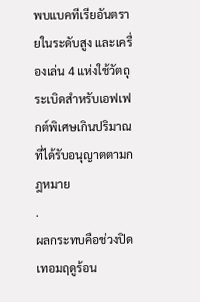พบแบคทีเรียอันตรายในระดับสูง และเครื่องเล่น 4 แห่งใช้วัตถุระเบิดสำหรับเอฟเฟกต์พิเศษเกินปริมาณที่ได้รับอนุญาตตามกฎหมาย
.
ผลกระทบคือช่วงปิดเทอมฤดูร้อน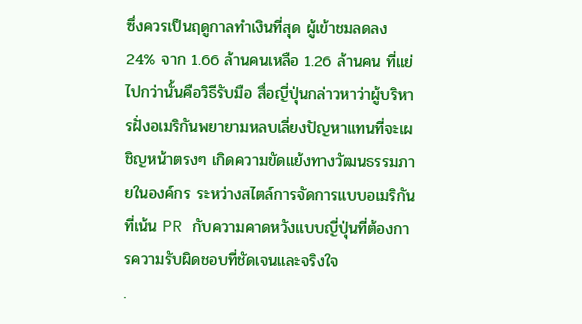ซึ่งควรเป็นฤดูกาลทำเงินที่สุด ผู้เข้าชมลดลง 24% จาก 1.66 ล้านคนเหลือ 1.26 ล้านคน ที่แย่ไปกว่านั้นคือวิธีรับมือ สื่อญี่ปุ่นกล่าวหาว่าผู้บริหารฝั่งอเมริกันพยายามหลบเลี่ยงปัญหาแทนที่จะเผชิญหน้าตรงๆ เกิดความขัดแย้งทางวัฒนธรรมภายในองค์กร ระหว่างสไตล์การจัดการแบบอเมริกันที่เน้น PR กับความคาดหวังแบบญี่ปุ่นที่ต้องการความรับผิดชอบที่ชัดเจนและจริงใจ
.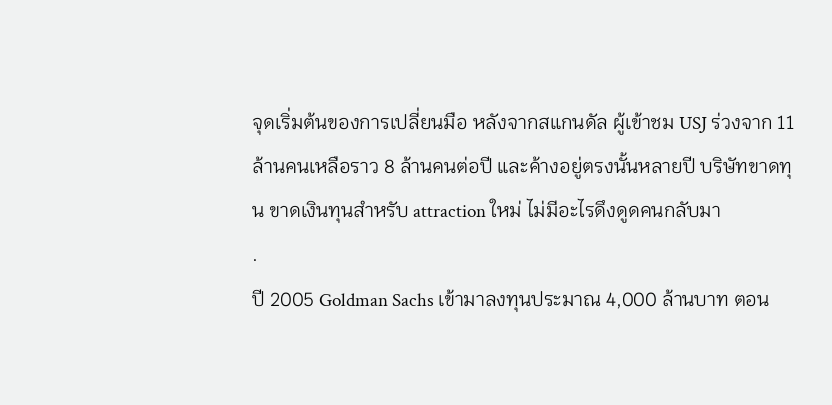จุดเริ่มต้นของการเปลี่ยนมือ หลังจากสแกนดัล ผู้เข้าชม USJ ร่วงจาก 11 ล้านคนเหลือราว 8 ล้านคนต่อปี และค้างอยู่ตรงนั้นหลายปี บริษัทขาดทุน ขาดเงินทุนสำหรับ attraction ใหม่ ไม่มีอะไรดึงดูดคนกลับมา
.
ปี 2005 Goldman Sachs เข้ามาลงทุนประมาณ 4,000 ล้านบาท ตอน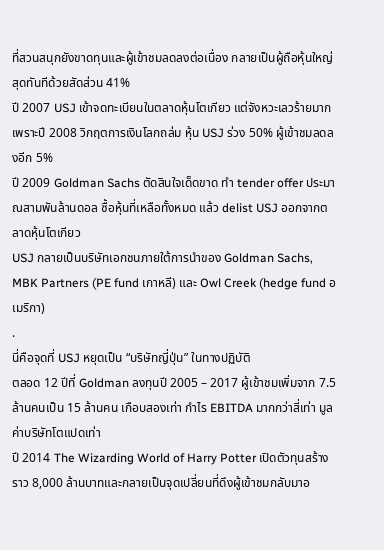ที่สวนสนุกยังขาดทุนและผู้เข้าชมลดลงต่อเนื่อง กลายเป็นผู้ถือหุ้นใหญ่สุดทันทีด้วยสัดส่วน 41%
ปี 2007 USJ เข้าจดทะเบียนในตลาดหุ้นโตเกียว แต่จังหวะเลวร้ายมาก เพราะปี 2008 วิกฤตการเงินโลกถล่ม หุ้น USJ ร่วง 50% ผู้เข้าชมลดลงอีก 5%
ปี 2009 Goldman Sachs ตัดสินใจเด็ดขาด ทำ tender offer ประมาณสามพันล้านดอล ซื้อหุ้นที่เหลือทั้งหมด แล้ว delist USJ ออกจากตลาดหุ้นโตเกียว
USJ กลายเป็นบริษัทเอกชนภายใต้การนำของ Goldman Sachs, MBK Partners (PE fund เกาหลี) และ Owl Creek (hedge fund อเมริกา)
.
นี่คือจุดที่ USJ หยุดเป็น “บริษัทญี่ปุ่น” ในทางปฏิบัติ
ตลอด 12 ปีที่ Goldman ลงทุนปี 2005 – 2017 ผู้เข้าชมเพิ่มจาก 7.5 ล้านคนเป็น 15 ล้านคน เกือบสองเท่า กำไร EBITDA มากกว่าสี่เท่า มูลค่าบริษัทโตแปดเท่า
ปี 2014 The Wizarding World of Harry Potter เปิดตัวทุนสร้างราว 8,000 ล้านบาทและกลายเป็นจุดเปลี่ยนที่ดึงผู้เข้าชมกลับมาอ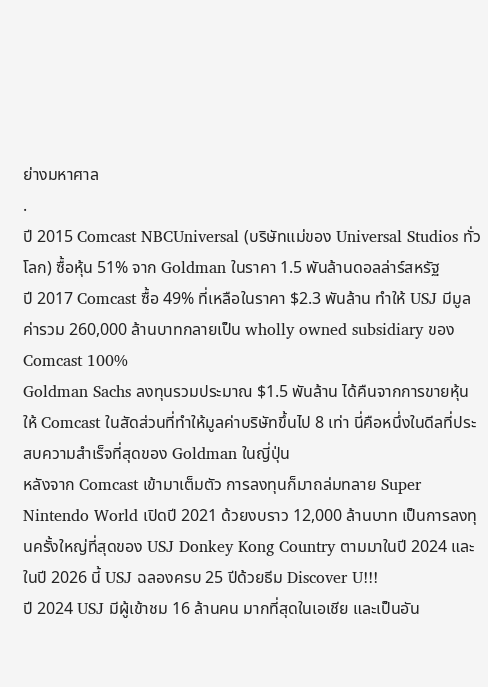ย่างมหาศาล
.
ปี 2015 Comcast NBCUniversal (บริษัทแม่ของ Universal Studios ทั่วโลก) ซื้อหุ้น 51% จาก Goldman ในราคา 1.5 พันล้านดอลล่าร์สหรัฐ
ปี 2017 Comcast ซื้อ 49% ที่เหลือในราคา $2.3 พันล้าน ทำให้ USJ มีมูลค่ารวม 260,000 ล้านบาทกลายเป็น wholly owned subsidiary ของ Comcast 100%
Goldman Sachs ลงทุนรวมประมาณ $1.5 พันล้าน ได้คืนจากการขายหุ้นให้ Comcast ในสัดส่วนที่ทำให้มูลค่าบริษัทขึ้นไป 8 เท่า นี่คือหนึ่งในดีลที่ประสบความสำเร็จที่สุดของ Goldman ในญี่ปุ่น
หลังจาก Comcast เข้ามาเต็มตัว การลงทุนก็มาถล่มทลาย Super Nintendo World เปิดปี 2021 ด้วยงบราว 12,000 ล้านบาท เป็นการลงทุนครั้งใหญ่ที่สุดของ USJ Donkey Kong Country ตามมาในปี 2024 และในปี 2026 นี้ USJ ฉลองครบ 25 ปีด้วยธีม Discover U!!!
ปี 2024 USJ มีผู้เข้าชม 16 ล้านคน มากที่สุดในเอเชีย และเป็นอัน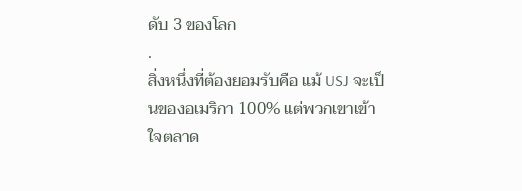ดับ 3 ของโลก
.
สิ่งหนึ่งที่ต้องยอมรับคือ แม้ USJ จะเป็นของอเมริกา 100% แต่พวกเขาเข้าใจตลาด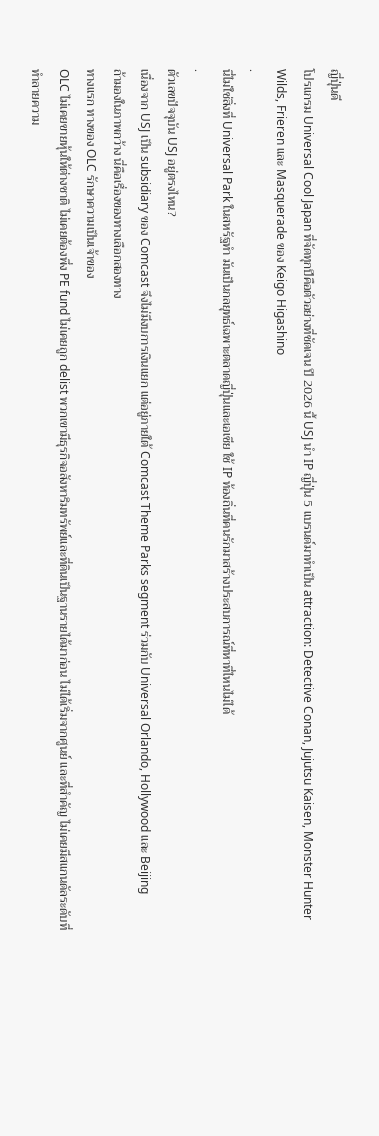ญี่ปุ่นดี
โปรแกรม Universal Cool Japan ที่จัดทุกปีคือตัวอย่างที่ชัดเจน ปี 2026 นี้ USJ นำ IP ญี่ปุ่น 5 แบรนด์มาทำเป็น attraction: Detective Conan, Jujutsu Kaisen, Monster Hunter Wilds, Frieren และ Masquerade ของ Keigo Higashino
.
นี่ไม่ใช่สิ่งที่ Universal Park ในสหรัฐทำ มันเป็นกลยุทธ์เฉพาะตลาดญี่ปุ่นและเอเชีย ใช้ IP ท้องถิ่นที่คนรักมาสร้างประสบการณ์ที่หาที่ไหนไม่ได้
.
ตัวเลขปัจจุบัน USJ อยู่ตรงไหน?
เนื่องจาก USJ เป็น subsidiary ของ Comcast จึงไม่มีงบการเงินแยก แต่อยู่ภายใต้ Comcast Theme Parks segment ร่วมกับ Universal Orlando, Hollywood และ Beijing
ถ้ามองในภาพกว้าง นี่คือเรื่องของทางเลือกสองทาง
ทางแรก ทางของ OLC รักษาความเป็นเจ้าของ
OLC ไม่เคยขายหุ้นให้ต่างชาติ ไม่เคยต้องพึ่ง PE fund ไม่เคยถูก delist พวกเขามีธุรกิจอสังหาริมทรัพย์และที่ดินเป็นฐานรายได้มาก่อน ไม่ได้เริ่มจากศูนย์ และที่สำคัญ ไม่เคยมีสแกนดัลระดับที่ทำลายความ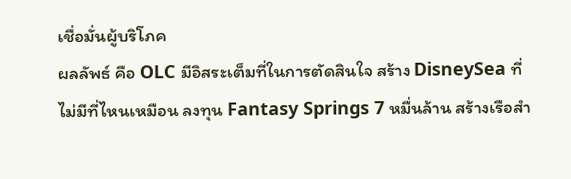เชื่อมั่นผู้บริโภค
ผลลัพธ์ คือ OLC มีอิสระเต็มที่ในการตัดสินใจ สร้าง DisneySea ที่ไม่มีที่ไหนเหมือน ลงทุน Fantasy Springs 7 หมื่นล้าน สร้างเรือสำ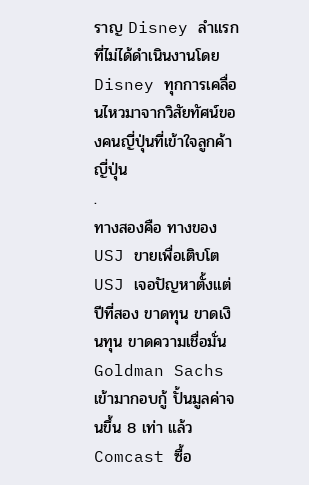ราญ Disney ลำแรกที่ไม่ได้ดำเนินงานโดย Disney ทุกการเคลื่อนไหวมาจากวิสัยทัศน์ของคนญี่ปุ่นที่เข้าใจลูกค้าญี่ปุ่น
.
ทางสองคือ ทางของ USJ ขายเพื่อเติบโต
USJ เจอปัญหาตั้งแต่ปีที่สอง ขาดทุน ขาดเงินทุน ขาดความเชื่อมั่น Goldman Sachs เข้ามากอบกู้ ปั้นมูลค่าจนขึ้น 8 เท่า แล้ว Comcast ซื้อ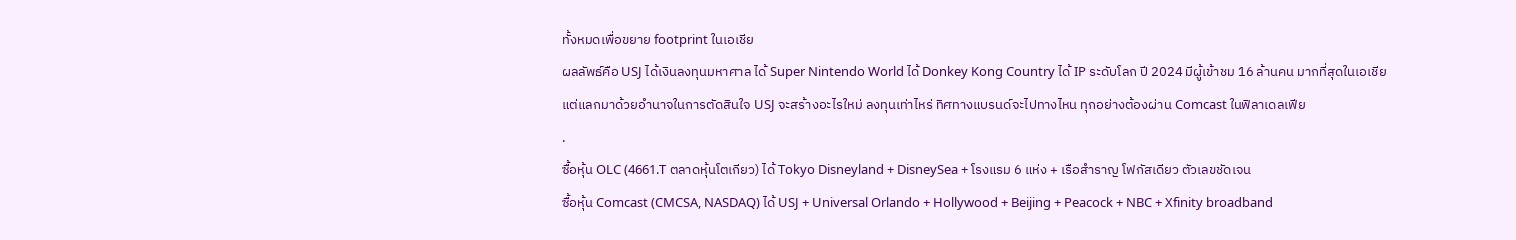ทั้งหมดเพื่อขยาย footprint ในเอเชีย
ผลลัพธ์คือ USJ ได้เงินลงทุนมหาศาล ได้ Super Nintendo World ได้ Donkey Kong Country ได้ IP ระดับโลก ปี 2024 มีผู้เข้าชม 16 ล้านคน มากที่สุดในเอเชีย
แต่แลกมาด้วยอำนาจในการตัดสินใจ USJ จะสร้างอะไรใหม่ ลงทุนเท่าไหร่ ทิศทางแบรนด์จะไปทางไหน ทุกอย่างต้องผ่าน Comcast ในฟิลาเดลเฟีย
.
ซื้อหุ้น OLC (4661.T ตลาดหุ้นโตเกียว) ได้ Tokyo Disneyland + DisneySea + โรงแรม 6 แห่ง + เรือสำราญ โฟกัสเดียว ตัวเลขชัดเจน
ซื้อหุ้น Comcast (CMCSA, NASDAQ) ได้ USJ + Universal Orlando + Hollywood + Beijing + Peacock + NBC + Xfinity broadband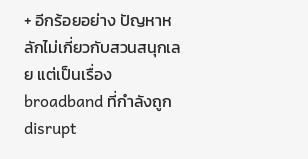+ อีกร้อยอย่าง ปัญหาหลักไม่เกี่ยวกับสวนสนุกเลย แต่เป็นเรื่อง broadband ที่กำลังถูก disrupt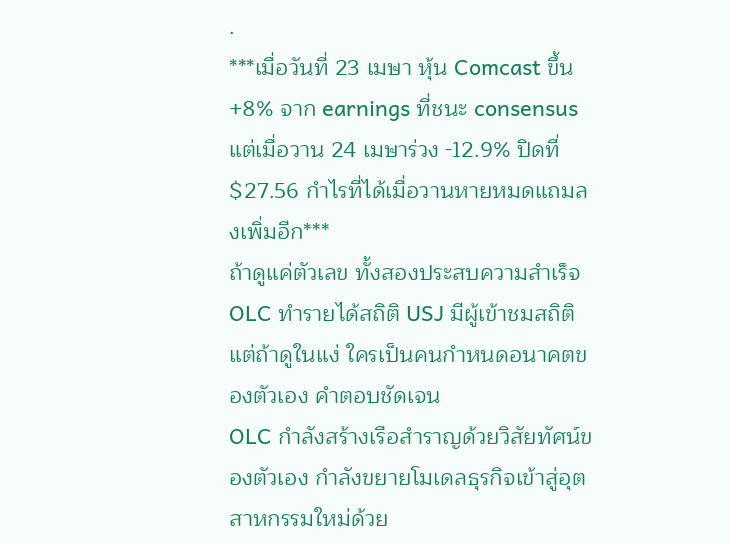.
***เมื่อวันที่ 23 เมษา หุ้น Comcast ขึ้น +8% จาก earnings ที่ชนะ consensus แต่เมื่อวาน 24 เมษาร่วง -12.9% ปิดที่ $27.56 กำไรที่ได้เมื่อวานหายหมดแถมลงเพิ่มอีก***
ถ้าดูแค่ตัวเลข ทั้งสองประสบความสำเร็จ OLC ทำรายได้สถิติ USJ มีผู้เข้าชมสถิติ แต่ถ้าดูในแง่ ใครเป็นคนกำหนดอนาคตของตัวเอง คำตอบชัดเจน
OLC กำลังสร้างเรือสำราญด้วยวิสัยทัศน์ของตัวเอง กำลังขยายโมเดลธุรกิจเข้าสู่อุตสาหกรรมใหม่ด้วย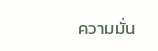ความมั่น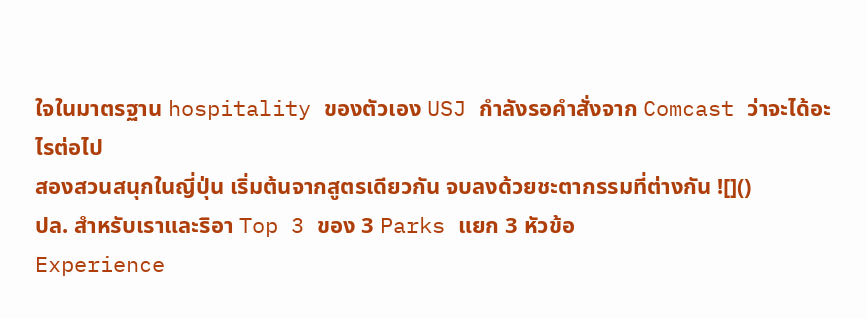ใจในมาตรฐาน hospitality ของตัวเอง USJ กำลังรอคำสั่งจาก Comcast ว่าจะได้อะไรต่อไป
สองสวนสนุกในญี่ปุ่น เริ่มต้นจากสูตรเดียวกัน จบลงด้วยชะตากรรมที่ต่างกัน ![]()
ปล. สำหรับเราและริอา Top 3 ของ 3 Parks แยก 3 หัวข้อ
Experience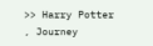>> Harry Potter , Journey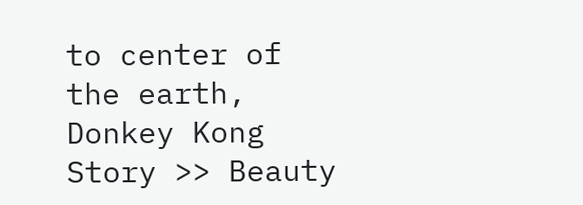to center of the earth, Donkey Kong
Story >> Beauty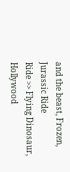and the beast, Frozen, Jurassic Ride
Ride >> Flying Dinosaur, Hollywood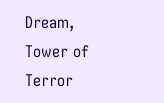Dream, Tower of Terror